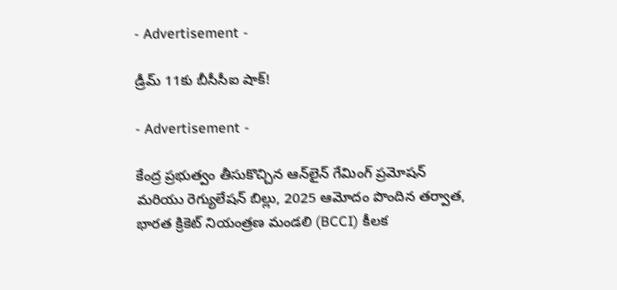- Advertisement -

డ్రీమ్ 11కు బీసీసీఐ షాక్!

- Advertisement -

కేంద్ర ప్రభుత్వం తీసుకొచ్చిన ఆన్‌లైన్ గేమింగ్‌ ప్రమోషన్ మరియు రెగ్యులేషన్ బిల్లు, 2025 ఆమోదం పొందిన తర్వాత, భారత క్రికెట్ నియంత్రణ మండలి (BCCI) కీలక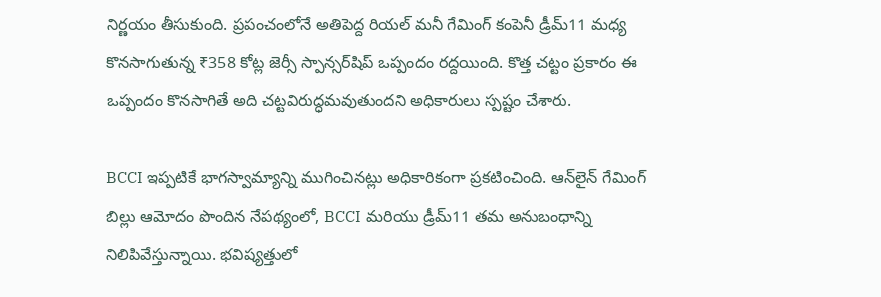నిర్ణయం తీసుకుంది. ప్రపంచంలోనే అతిపెద్ద రియల్ మనీ గేమింగ్ కంపెనీ డ్రీమ్11 మధ్య కొనసాగుతున్న ₹358 కోట్ల జెర్సీ స్పాన్సర్‌షిప్ ఒప్పందం రద్దయింది. కొత్త చట్టం ప్రకారం ఈ ఒప్పందం కొనసాగితే అది చట్టవిరుద్ధమవుతుందని అధికారులు స్పష్టం చేశారు.

BCCI ఇప్పటికే భాగస్వామ్యాన్ని ముగించినట్లు అధికారికంగా ప్రకటించింది. ఆన్‌లైన్ గేమింగ్ బిల్లు ఆమోదం పొందిన నేపథ్యంలో, BCCI మరియు డ్రీమ్11 తమ అనుబంధాన్ని నిలిపివేస్తున్నాయి. భవిష్యత్తులో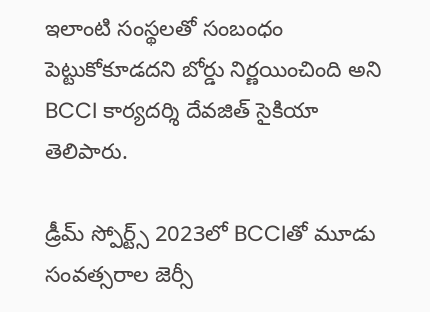ఇలాంటి సంస్థలతో సంబంధం పెట్టుకోకూడదని బోర్డు నిర్ణయించింది అని BCCI కార్యదర్శి దేవజిత్ సైకియా తెలిపారు.

డ్రీమ్ స్పోర్ట్స్ 2023లో BCCIతో మూడు సంవత్సరాల జెర్సీ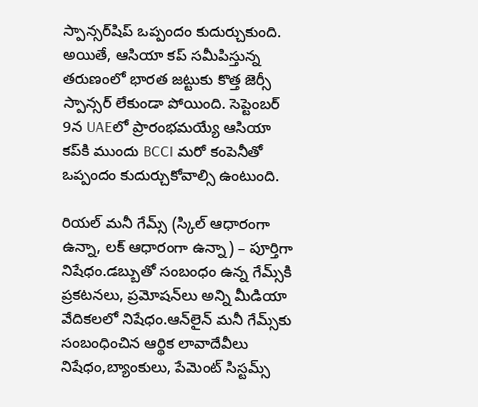స్పాన్సర్‌షిప్ ఒప్పందం కుదుర్చుకుంది. అయితే, ఆసియా కప్ సమీపిస్తున్న తరుణంలో భారత జట్టుకు కొత్త జెర్సీ స్పాన్సర్ లేకుండా పోయింది. సెప్టెంబర్ 9న UAEలో ప్రారంభమయ్యే ఆసియా కప్‌కి ముందు BCCI మరో కంపెనీతో ఒప్పందం కుదుర్చుకోవాల్సి ఉంటుంది.

రియల్ మనీ గేమ్స్ (స్కిల్ ఆధారంగా ఉన్నా, లక్ ఆధారంగా ఉన్నా) – పూర్తిగా నిషేధం.డబ్బుతో సంబంధం ఉన్న గేమ్స్‌కి ప్రకటనలు, ప్రమోషన్‌లు అన్ని మీడియా వేదికలలో నిషేధం.ఆన్‌లైన్ మనీ గేమ్స్‌కు సంబంధించిన ఆర్థిక లావాదేవీలు నిషేధం,బ్యాంకులు, పేమెంట్ సిస్టమ్స్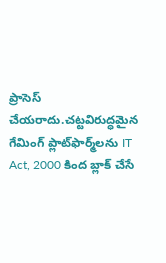ప్రాసెస్ చేయరాదు.చట్టవిరుద్ధమైన గేమింగ్ ప్లాట్‌ఫార్మ్‌లను IT Act, 2000 కింద బ్లాక్ చేసే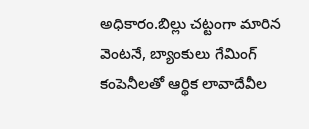అధికారం.బిల్లు చట్టంగా మారిన వెంటనే, బ్యాంకులు గేమింగ్ కంపెనీలతో ఆర్థిక లావాదేవీల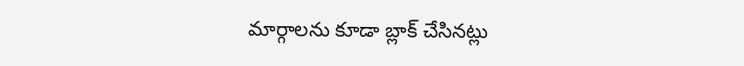మార్గాలను కూడా బ్లాక్ చేసినట్లు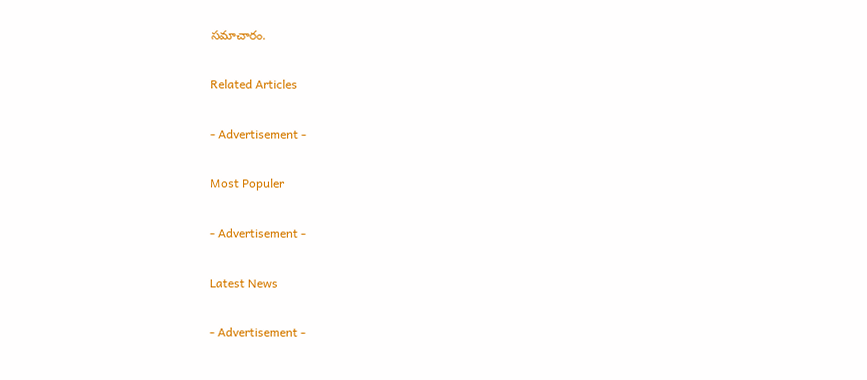సమాచారం.

Related Articles

- Advertisement -

Most Populer

- Advertisement -

Latest News

- Advertisement -